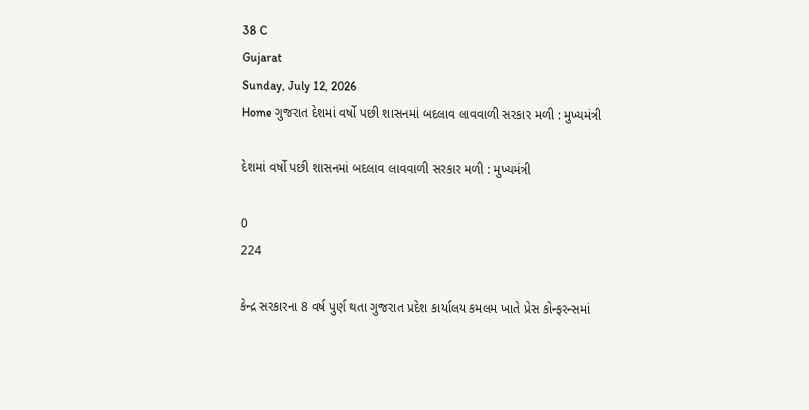38 C
Gujarat
Sunday, July 12, 2026
Home ગુજરાત દેશમાં વર્ષો પછી શાસનમાં બદલાવ લાવવાળી સરકાર મળી : મુખ્યમંત્રી

દેશમાં વર્ષો પછી શાસનમાં બદલાવ લાવવાળી સરકાર મળી : મુખ્યમંત્રી

0
224

કેન્દ્ર સરકારના 8 વર્ષ પુર્ણ થતા ગુજરાત પ્રદેશ કાર્યાલય કમલમ ખાતે પ્રેસ કોન્ફરન્સમાં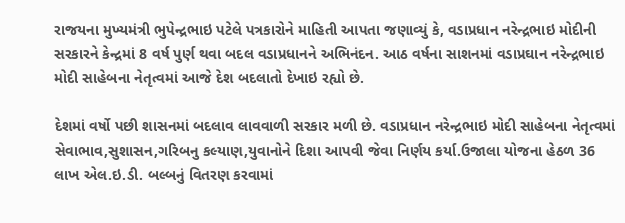રાજયના મુખ્યમંત્રી ભુપેન્દ્રભાઇ પટેલે પત્રકારોને માહિતી આપતા જણાવ્યું કે, વડાપ્રધાન નરેન્દ્રભાઇ મોદીની સરકારને કેન્દ્રમાં 8 વર્ષ પુર્ણ થવા બદલ વડાપ્રધાનને અભિનંદન. આઠ વર્ષના સાશનમાં વડાપ્રઘાન નરેન્દ્રભાઇ મોદી સાહેબના નેતૃત્વમાં આજે દેશ બદલાતો દેખાઇ રહ્યો છે.

દેશમાં વર્ષો પછી શાસનમાં બદલાવ લાવવાળી સરકાર મળી છે. વડાપ્રધાન નરેન્દ્રભાઇ મોદી સાહેબના નેતૃત્વમાં સેવાભાવ,સુશાસન,ગરિબનુ કલ્યાણ,યુવાનોને દિશા આપવી જેવા નિર્ણય કર્યા.ઉજાલા યોજના હેઠળ 36 લાખ એલ.ઇ.ડી. બલ્બનું વિતરણ કરવામાં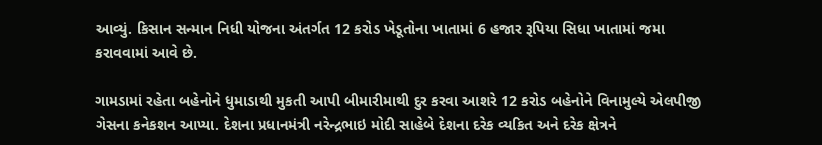આવ્યું. કિસાન સન્માન નિધી યોજના અંતર્ગત 12 કરોડ ખેડૂતોના ખાતામાં 6 હજાર રૂપિયા સિધા ખાતામાં જમા કરાવવામાં આવે છે.

ગામડામાં રહેતા બહેનોને ધુમાડાથી મુકતી આપી બીમારીમાથી દુર કરવા આશરે 12 કરોડ બહેનોને વિનામુલ્યે એલપીજી ગેસના કનેકશન આપ્યા. દેશના પ્રધાનમંત્રી નરેન્દ્રભાઇ મોદી સાહેબે દેશના દરેક વ્યકિત અને દરેક ક્ષેત્રને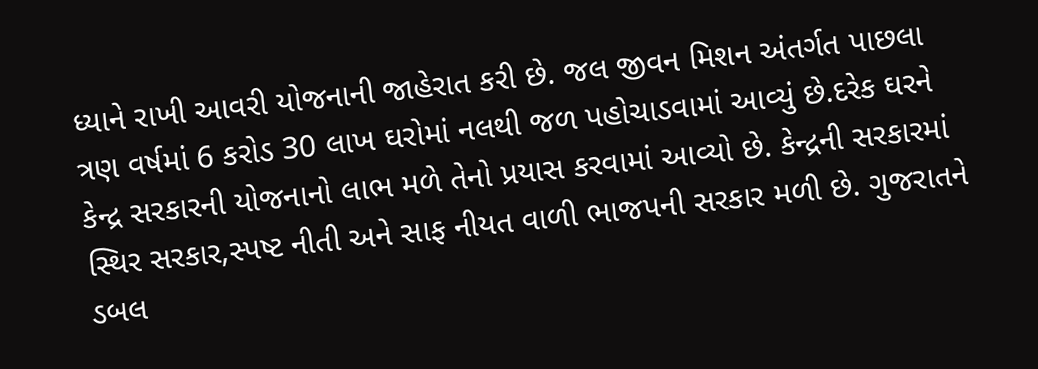ધ્યાને રાખી આવરી યોજનાની જાહેરાત કરી છે. જલ જીવન મિશન અંતર્ગત પાછલા ત્રણ વર્ષમાં 6 કરોડ 30 લાખ ઘરોમાં નલથી જળ પહોચાડવામાં આવ્યું છે.દરેક ઘરને કેન્દ્ર સરકારની યોજનાનો લાભ મળે તેનો પ્રયાસ કરવામાં આવ્યો છે. કેન્દ્રની સરકારમાં સ્થિર સરકાર,સ્પષ્ટ નીતી અને સાફ નીયત વાળી ભાજપની સરકાર મળી છે. ગુજરાતને ડબલ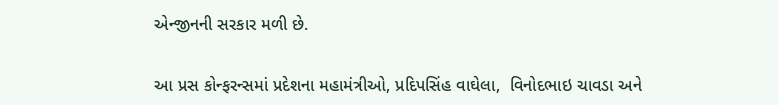એન્જીનની સરકાર મળી છે.

આ પ્રસ કોન્ફરન્સમાં પ્રદેશના મહામંત્રીઓ, પ્રદિપસિંહ વાઘેલા,  વિનોદભાઇ ચાવડા અને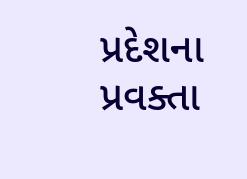પ્રદેશના પ્રવક્તા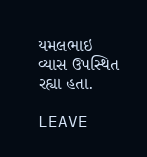યમલભાઇ વ્યાસ ઉપસ્થિત રહ્યા હતા.

LEAVE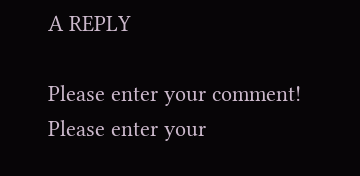A REPLY

Please enter your comment!
Please enter your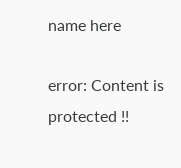name here

error: Content is protected !!